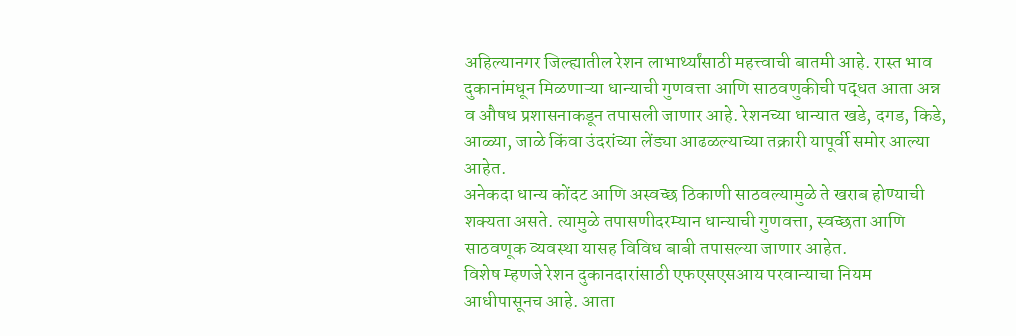अहिल्यानगर जिल्ह्यातील रेशन लाभार्थ्यांसाठी महत्त्वाची बातमी आहे. रास्त भाव दुकानांमधून मिळणाऱ्या धान्याची गुणवत्ता आणि साठवणुकीची पद्धत आता अन्न व औषध प्रशासनाकडून तपासली जाणार आहे. रेशनच्या धान्यात खडे, दगड, किडे, आळ्या, जाळे किंवा उंदरांच्या लेंड्या आढळल्याच्या तक्रारी यापूर्वी समोर आल्या आहेत.
अनेकदा धान्य कोंदट आणि अस्वच्छ ठिकाणी साठवल्यामुळे ते खराब होण्याची शक्यता असते. त्यामुळे तपासणीदरम्यान धान्याची गुणवत्ता, स्वच्छता आणि साठवणूक व्यवस्था यासह विविध बाबी तपासल्या जाणार आहेत.
विशेष म्हणजे रेशन दुकानदारांसाठी एफएसएसआय परवान्याचा नियम आधीपासूनच आहे. आता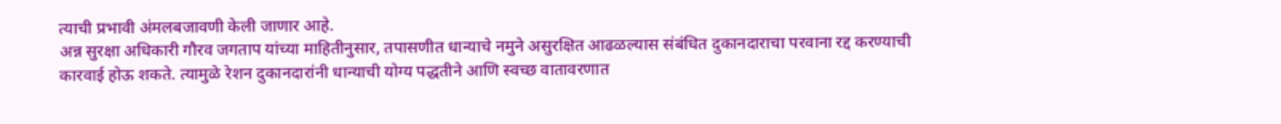त्याची प्रभावी अंमलबजावणी केली जाणार आहे.
अन्न सुरक्षा अधिकारी गौरव जगताप यांच्या माहितीनुसार, तपासणीत धान्याचे नमुने असुरक्षित आढळल्यास संबंधित दुकानदाराचा परवाना रद्द करण्याची कारवाई होऊ शकते. त्यामुळे रेशन दुकानदारांनी धान्याची योग्य पद्धतीने आणि स्वच्छ वातावरणात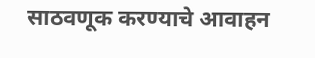साठवणूक करण्याचे आवाहन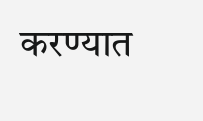करण्यात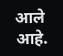आले आहे.